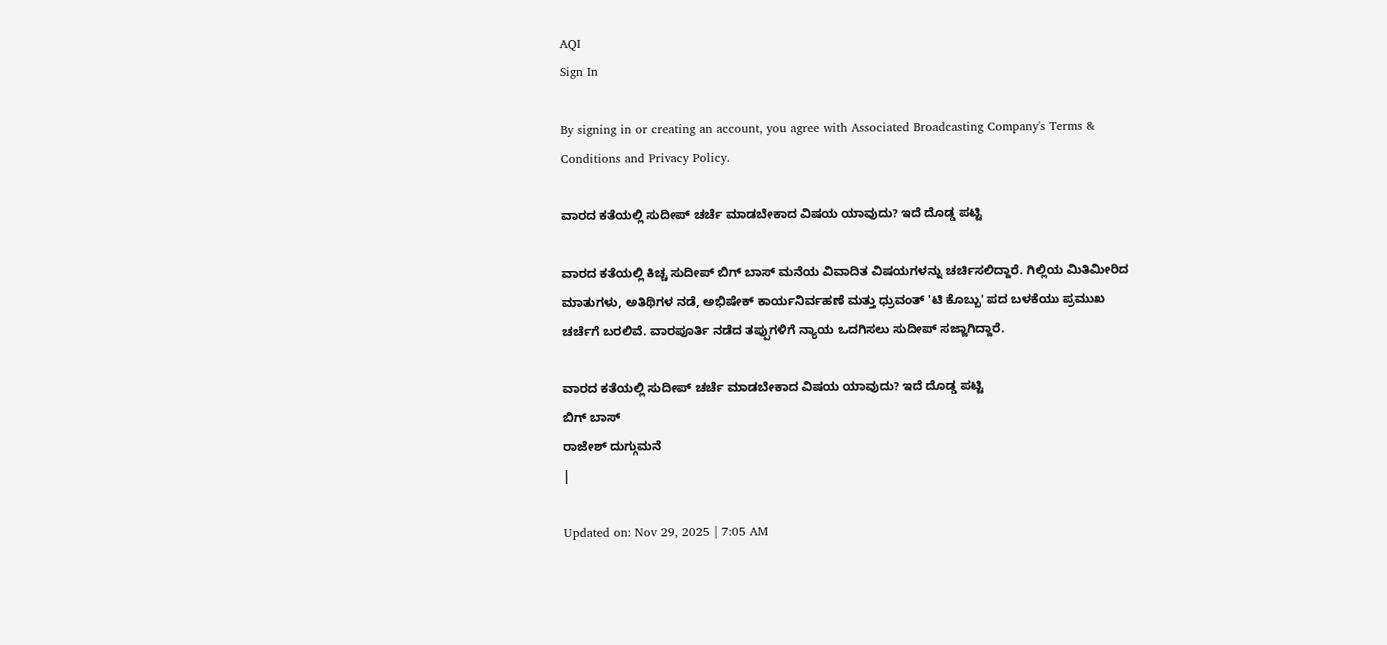AQI
Sign In

By signing in or creating an account, you agree with Associated Broadcasting Company's Terms & Conditions and Privacy Policy.

ವಾರದ ಕತೆಯಲ್ಲಿ ಸುದೀಪ್ ಚರ್ಚೆ ಮಾಡಬೇಕಾದ ವಿಷಯ ಯಾವುದು? ಇದೆ ದೊಡ್ಡ ಪಟ್ಟಿ

ವಾರದ ಕತೆಯಲ್ಲಿ ಕಿಚ್ಚ ಸುದೀಪ್ ಬಿಗ್ ಬಾಸ್ ಮನೆಯ ವಿವಾದಿತ ವಿಷಯಗಳನ್ನು ಚರ್ಚಿಸಲಿದ್ದಾರೆ. ಗಿಲ್ಲಿಯ ಮಿತಿಮೀರಿದ ಮಾತುಗಳು, ಅತಿಥಿಗಳ ನಡೆ, ಅಭಿಷೇಕ್ ಕಾರ್ಯನಿರ್ವಹಣೆ ಮತ್ತು ಧ್ರುವಂತ್ 'ಟಿ ಕೊಬ್ಬು' ಪದ ಬಳಕೆಯು ಪ್ರಮುಖ ಚರ್ಚೆಗೆ ಬರಲಿವೆ. ವಾರಪೂರ್ತಿ ನಡೆದ ತಪ್ಪುಗಳಿಗೆ ನ್ಯಾಯ ಒದಗಿಸಲು ಸುದೀಪ್ ಸಜ್ಜಾಗಿದ್ದಾರೆ.

ವಾರದ ಕತೆಯಲ್ಲಿ ಸುದೀಪ್ ಚರ್ಚೆ ಮಾಡಬೇಕಾದ ವಿಷಯ ಯಾವುದು? ಇದೆ ದೊಡ್ಡ ಪಟ್ಟಿ
ಬಿಗ್ ಬಾಸ್
ರಾಜೇಶ್ ದುಗ್ಗುಮನೆ
|

Updated on: Nov 29, 2025 | 7:05 AM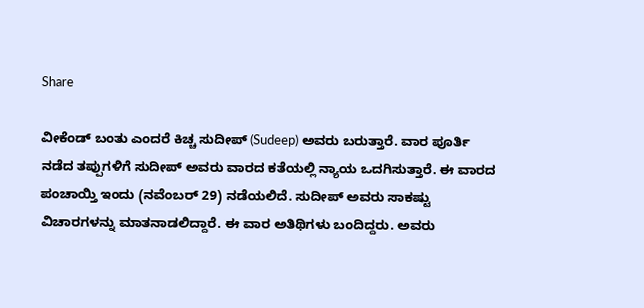Share

ವೀಕೆಂಡ್ ಬಂತು ಎಂದರೆ ಕಿಚ್ಚ ಸುದೀಪ್ (Sudeep) ಅವರು ಬರುತ್ತಾರೆ. ವಾರ ಪೂರ್ತಿ ನಡೆದ ತಪ್ಪುಗಳಿಗೆ ಸುದೀಪ್ ಅವರು ವಾರದ ಕತೆಯಲ್ಲಿ ನ್ಯಾಯ ಒದಗಿಸುತ್ತಾರೆ. ಈ ವಾರದ ಪಂಚಾಯ್ತಿ ಇಂದು (ನವೆಂಬರ್ 29) ನಡೆಯಲಿದೆ. ಸುದೀಪ್ ಅವರು ಸಾಕಷ್ಟು ವಿಚಾರಗಳನ್ನು ಮಾತನಾಡಲಿದ್ದಾರೆ. ಈ ವಾರ ಅತಿಥಿಗಳು ಬಂದಿದ್ದರು. ಅವರು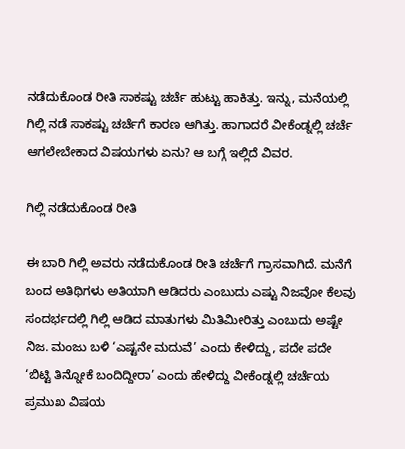ನಡೆದುಕೊಂಡ ರೀತಿ ಸಾಕಷ್ಟು ಚರ್ಚೆ ಹುಟ್ಟು ಹಾಕಿತ್ತು. ಇನ್ನು, ಮನೆಯಲ್ಲಿ ಗಿಲ್ಲಿ ನಡೆ ಸಾಕಷ್ಟು ಚರ್ಚೆಗೆ ಕಾರಣ ಆಗಿತ್ತು. ಹಾಗಾದರೆ ವೀಕೆಂಡ್ನಲ್ಲಿ ಚರ್ಚೆ ಆಗಲೇಬೇಕಾದ ವಿಷಯಗಳು ಏನು? ಆ ಬಗ್ಗೆ ಇಲ್ಲಿದೆ ವಿವರ.

ಗಿಲ್ಲಿ ನಡೆದುಕೊಂಡ ರೀತಿ

ಈ ಬಾರಿ ಗಿಲ್ಲಿ ಅವರು ನಡೆದುಕೊಂಡ ರೀತಿ ಚರ್ಚೆಗೆ ಗ್ರಾಸವಾಗಿದೆ. ಮನೆಗೆ ಬಂದ ಅತಿಥಿಗಳು ಅತಿಯಾಗಿ ಆಡಿದರು ಎಂಬುದು ಎಷ್ಟು ನಿಜವೋ ಕೆಲವು ಸಂದರ್ಭದಲ್ಲಿ ಗಿಲ್ಲಿ ಆಡಿದ ಮಾತುಗಳು ಮಿತಿಮೀರಿತ್ತು ಎಂಬುದು ಅಷ್ಟೇ ನಿಜ. ಮಂಜು ಬಳಿ ‘ಎಷ್ಟನೇ ಮದುವೆ’ ಎಂದು ಕೇಳಿದ್ದು, ಪದೇ ಪದೇ ‘ಬಿಟ್ಟಿ ತಿನ್ನೋಕೆ ಬಂದಿದ್ದೀರಾ’ ಎಂದು ಹೇಳಿದ್ದು ವೀಕೆಂಡ್ನಲ್ಲಿ ಚರ್ಚೆಯ ಪ್ರಮುಖ ವಿಷಯ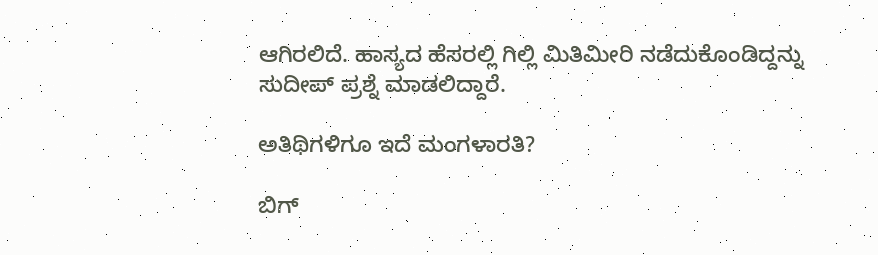ಆಗಿರಲಿದೆ. ಹಾಸ್ಯದ ಹೆಸರಲ್ಲಿ ಗಿಲ್ಲಿ ಮಿತಿಮೀರಿ ನಡೆದುಕೊಂಡಿದ್ದನ್ನು ಸುದೀಪ್ ಪ್ರಶ್ನೆ ಮಾಡಲಿದ್ದಾರೆ.

ಅತಿಥಿಗಳಿಗೂ ಇದೆ ಮಂಗಳಾರತಿ?

ಬಿಗ್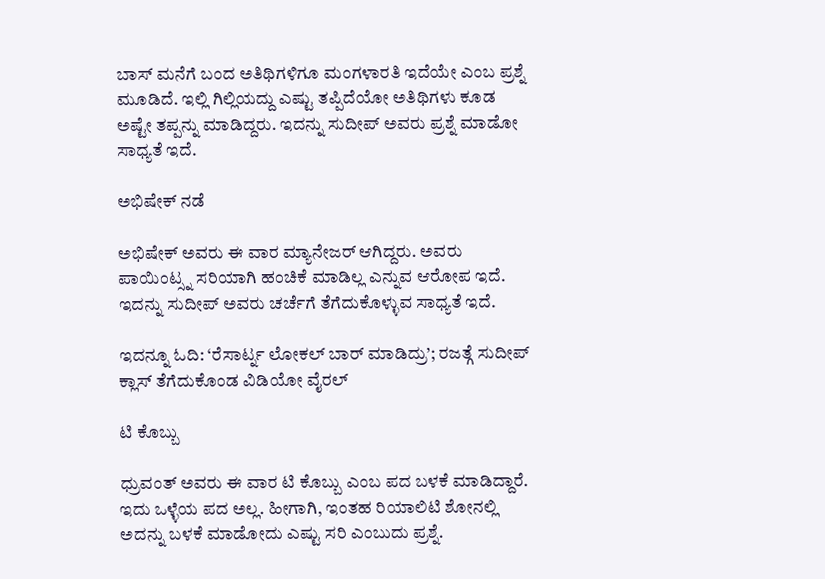ಬಾಸ್ ಮನೆಗೆ ಬಂದ ಅತಿಥಿಗಳಿಗೂ ಮಂಗಳಾರತಿ ಇದೆಯೇ ಎಂಬ ಪ್ರಶ್ನೆ ಮೂಡಿದೆ. ಇಲ್ಲಿ ಗಿಲ್ಲಿಯದ್ದು ಎಷ್ಟು ತಪ್ಪಿದೆಯೋ ಅತಿಥಿಗಳು ಕೂಡ ಅಷ್ಟೇ ತಪ್ಪನ್ನು ಮಾಡಿದ್ದರು. ಇದನ್ನು ಸುದೀಪ್ ಅವರು ಪ್ರಶ್ನೆ ಮಾಡೋ ಸಾಧ್ಯತೆ ಇದೆ.

ಅಭಿಷೇಕ್ ನಡೆ

ಅಭಿಷೇಕ್ ಅವರು ಈ ವಾರ ಮ್ಯಾನೇಜರ್ ಆಗಿದ್ದರು. ಅವರು ಪಾಯಿಂಟ್ಸ್ನ ಸರಿಯಾಗಿ ಹಂಚಿಕೆ ಮಾಡಿಲ್ಲ ಎನ್ನುವ ಆರೋಪ ಇದೆ. ಇದನ್ನು ಸುದೀಪ್ ಅವರು ಚರ್ಚೆಗೆ ತೆಗೆದುಕೊಳ್ಳುವ ಸಾಧ್ಯತೆ ಇದೆ.

ಇದನ್ನೂ ಓದಿ: ‘ರೆಸಾರ್ಟ್ನ ಲೋಕಲ್ ಬಾರ್ ಮಾಡಿದ್ರು’; ರಜತ್ಗೆ ಸುದೀಪ್ ಕ್ಲಾಸ್ ತೆಗೆದುಕೊಂಡ ವಿಡಿಯೋ ವೈರಲ್

ಟಿ ಕೊಬ್ಬು

ಧ್ರುವಂತ್ ಅವರು ಈ ವಾರ ಟಿ ಕೊಬ್ಬು ಎಂಬ ಪದ ಬಳಕೆ ಮಾಡಿದ್ದಾರೆ. ಇದು ಒಳ್ಳೆಯ ಪದ ಅಲ್ಲ. ಹೀಗಾಗಿ, ಇಂತಹ ರಿಯಾಲಿಟಿ ಶೋನಲ್ಲಿ ಅದನ್ನು ಬಳಕೆ ಮಾಡೋದು ಎಷ್ಟು ಸರಿ ಎಂಬುದು ಪ್ರಶ್ನೆ.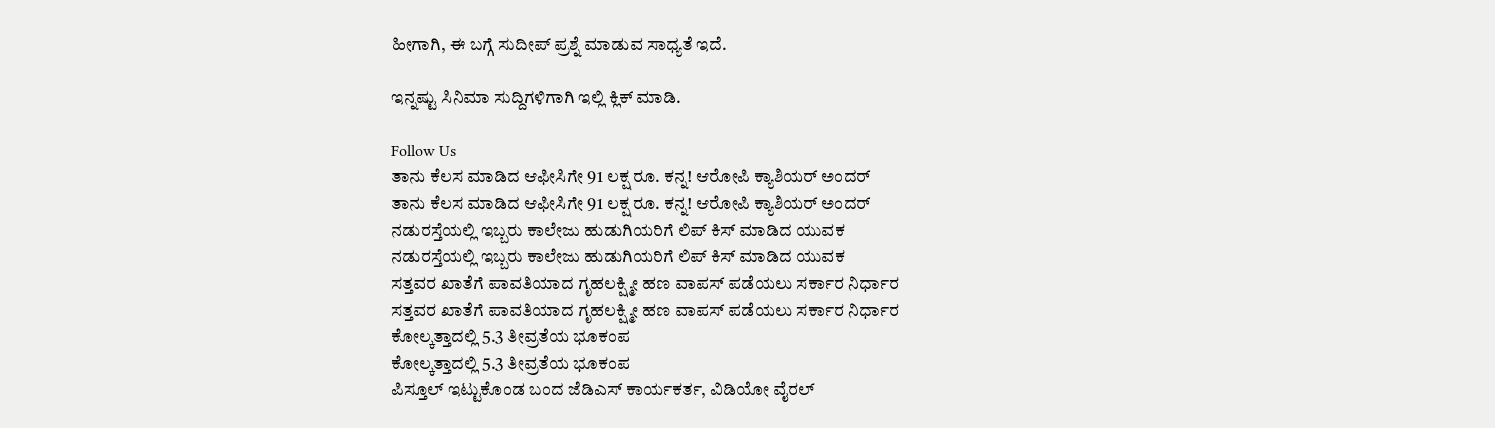ಹೀಗಾಗಿ, ಈ ಬಗ್ಗೆ ಸುದೀಪ್ ಪ್ರಶ್ನೆ ಮಾಡುವ ಸಾಧ್ಯತೆ ಇದೆ.

ಇನ್ನಷ್ಟು ಸಿನಿಮಾ ಸುದ್ದಿಗಳಿಗಾಗಿ ಇಲ್ಲಿ ಕ್ಲಿಕ್ ಮಾಡಿ.

Follow Us
ತಾನು ಕೆಲಸ ಮಾಡಿದ ಆಫೀಸಿಗೇ 91 ಲಕ್ಷ ರೂ. ಕನ್ನ! ಆರೋಪಿ ಕ್ಯಾಶಿಯರ್ ಅಂದರ್
ತಾನು ಕೆಲಸ ಮಾಡಿದ ಆಫೀಸಿಗೇ 91 ಲಕ್ಷ ರೂ. ಕನ್ನ! ಆರೋಪಿ ಕ್ಯಾಶಿಯರ್ ಅಂದರ್
ನಡುರಸ್ತೆಯಲ್ಲಿ ಇಬ್ಬರು ಕಾಲೇಜು ಹುಡುಗಿಯರಿಗೆ ಲಿಪ್ ಕಿಸ್ ಮಾಡಿದ ಯುವಕ
ನಡುರಸ್ತೆಯಲ್ಲಿ ಇಬ್ಬರು ಕಾಲೇಜು ಹುಡುಗಿಯರಿಗೆ ಲಿಪ್ ಕಿಸ್ ಮಾಡಿದ ಯುವಕ
ಸತ್ತವರ ಖಾತೆಗೆ ಪಾವತಿಯಾದ ಗೃಹಲಕ್ಷ್ಮೀ ಹಣ ವಾಪಸ್ ಪಡೆಯಲು ಸರ್ಕಾರ ನಿರ್ಧಾರ
ಸತ್ತವರ ಖಾತೆಗೆ ಪಾವತಿಯಾದ ಗೃಹಲಕ್ಷ್ಮೀ ಹಣ ವಾಪಸ್ ಪಡೆಯಲು ಸರ್ಕಾರ ನಿರ್ಧಾರ
ಕೋಲ್ಕತ್ತಾದಲ್ಲಿ 5.3 ತೀವ್ರತೆಯ ಭೂಕಂಪ
ಕೋಲ್ಕತ್ತಾದಲ್ಲಿ 5.3 ತೀವ್ರತೆಯ ಭೂಕಂಪ
ಪಿಸ್ತೂಲ್ ಇಟ್ಟುಕೊಂಡ ಬಂದ ಜೆಡಿಎಸ್ ಕಾರ್ಯಕರ್ತ, ವಿಡಿಯೋ ವೈರಲ್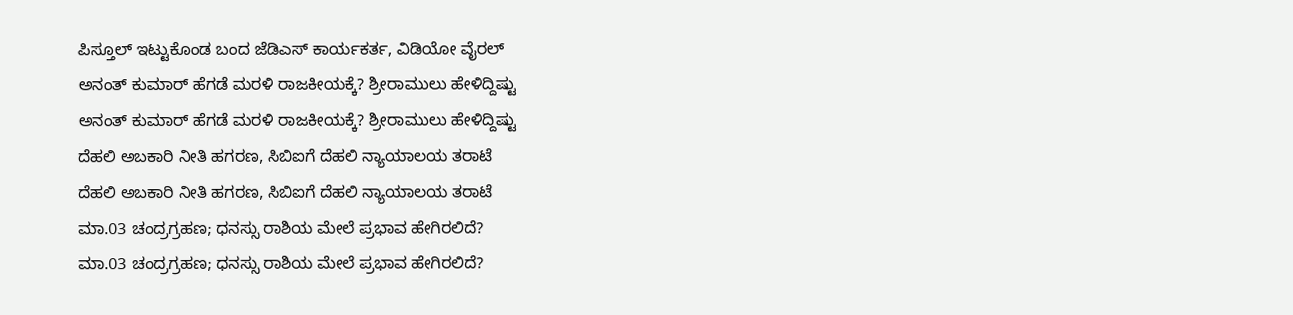ಪಿಸ್ತೂಲ್ ಇಟ್ಟುಕೊಂಡ ಬಂದ ಜೆಡಿಎಸ್ ಕಾರ್ಯಕರ್ತ, ವಿಡಿಯೋ ವೈರಲ್
ಅನಂತ್ ಕುಮಾರ್ ಹೆಗಡೆ ಮರಳಿ ರಾಜಕೀಯಕ್ಕೆ? ಶ್ರೀರಾಮುಲು ಹೇಳಿದ್ದಿಷ್ಟು
ಅನಂತ್ ಕುಮಾರ್ ಹೆಗಡೆ ಮರಳಿ ರಾಜಕೀಯಕ್ಕೆ? ಶ್ರೀರಾಮುಲು ಹೇಳಿದ್ದಿಷ್ಟು
ದೆಹಲಿ ಅಬಕಾರಿ ನೀತಿ ಹಗರಣ, ಸಿಬಿಐಗೆ ದೆಹಲಿ ನ್ಯಾಯಾಲಯ ತರಾಟೆ
ದೆಹಲಿ ಅಬಕಾರಿ ನೀತಿ ಹಗರಣ, ಸಿಬಿಐಗೆ ದೆಹಲಿ ನ್ಯಾಯಾಲಯ ತರಾಟೆ
ಮಾ.03 ಚಂದ್ರಗ್ರಹಣ; ಧನಸ್ಸು ರಾಶಿಯ ಮೇಲೆ ಪ್ರಭಾವ ಹೇಗಿರಲಿದೆ?
ಮಾ.03 ಚಂದ್ರಗ್ರಹಣ; ಧನಸ್ಸು ರಾಶಿಯ ಮೇಲೆ ಪ್ರಭಾವ ಹೇಗಿರಲಿದೆ?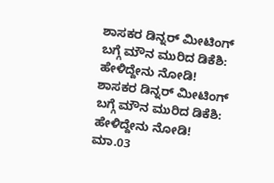ಶಾಸಕರ ಡಿನ್ನರ್ ಮೀಟಿಂಗ್ ಬಗ್ಗೆ ಮೌನ ಮುರಿದ ಡಿಕೆಶಿ: ಹೇಳಿದ್ದೇನು ನೋಡಿ!
ಶಾಸಕರ ಡಿನ್ನರ್ ಮೀಟಿಂಗ್ ಬಗ್ಗೆ ಮೌನ ಮುರಿದ ಡಿಕೆಶಿ: ಹೇಳಿದ್ದೇನು ನೋಡಿ!
ಮಾ.03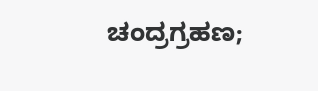ಚಂದ್ರಗ್ರಹಣ;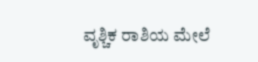ವೃಶ್ಚಿಕ ರಾಶಿಯ ಮೇಲೆ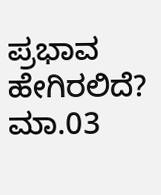ಪ್ರಭಾವ ಹೇಗಿರಲಿದೆ?
ಮಾ.03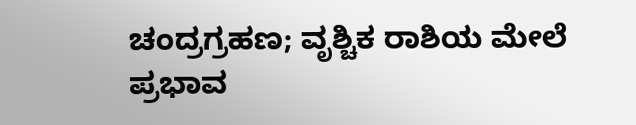ಚಂದ್ರಗ್ರಹಣ; ವೃಶ್ಚಿಕ ರಾಶಿಯ ಮೇಲೆ ಪ್ರಭಾವ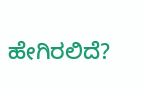ಹೇಗಿರಲಿದೆ?